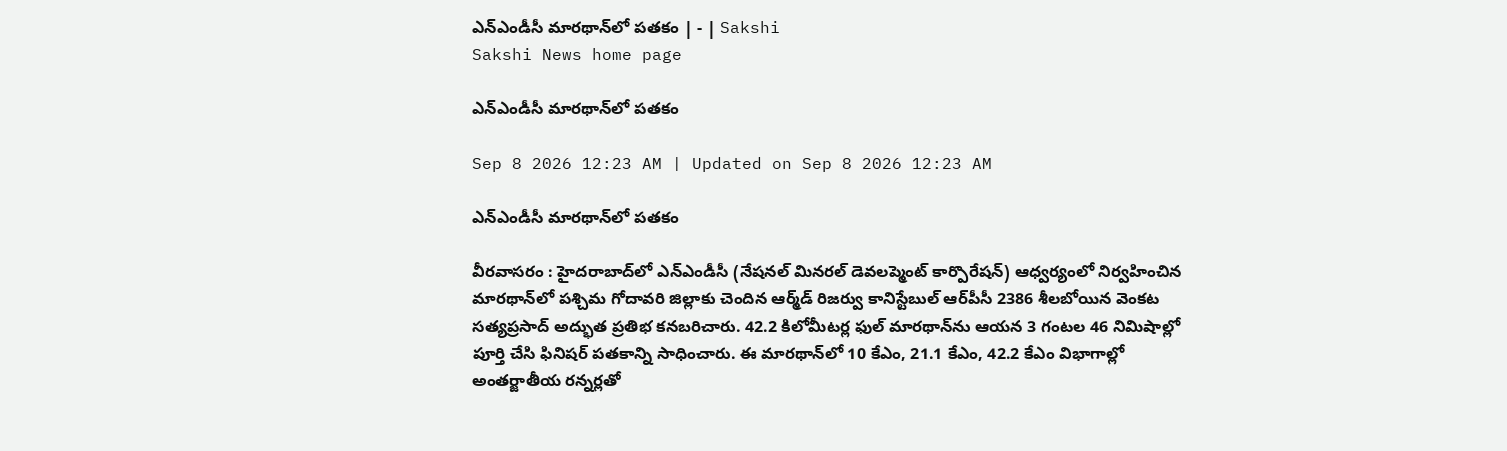ఎన్‌ఎండీసీ మారథాన్‌లో పతకం | - | Sakshi
Sakshi News home page

ఎన్‌ఎండీసీ మారథాన్‌లో పతకం

Sep 8 2026 12:23 AM | Updated on Sep 8 2026 12:23 AM

ఎన్‌ఎండీసీ మారథాన్‌లో పతకం

వీరవాసరం : హైదరాబాద్‌లో ఎన్‌ఎండీసీ (నేషనల్‌ మినరల్‌ డెవలప్మెంట్‌ కార్పొరేషన్‌) ఆధ్వర్యంలో నిర్వహించిన మారథాన్‌లో పశ్చిమ గోదావరి జిల్లాకు చెందిన ఆర్మ్‌డ్‌ రిజర్వు కానిస్టేబుల్‌ ఆర్‌పీసీ 2386 శీలబోయిన వెంకట సత్యప్రసాద్‌ అద్భుత ప్రతిభ కనబరిచారు. 42.2 కిలోమీటర్ల ఫుల్‌ మారథాన్‌ను ఆయన 3 గంటల 46 నిమిషాల్లో పూర్తి చేసి ఫినిషర్‌ పతకాన్ని సాధించారు. ఈ మారథాన్‌లో 10 కేఎం, 21.1 కేఎం, 42.2 కేఎం విభాగాల్లో అంతర్జాతీయ రన్నర్లతో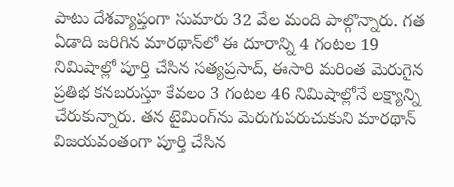పాటు దేశవ్యాప్తంగా సుమారు 32 వేల మంది పాల్గొన్నారు. గత ఏడాది జరిగిన మారథాన్‌లో ఈ దూరాన్ని 4 గంటల 19 నిమిషాల్లో పూర్తి చేసిన సత్యప్రసాద్‌, ఈసారి మరింత మెరుగైన ప్రతిభ కనబరుస్తూ కేవలం 3 గంటల 46 నిమిషాల్లోనే లక్ష్యాన్ని చేరుకున్నారు. తన టైమింగ్‌ను మెరుగుపరుచుకుని మారథాన్‌ విజయవంతంగా పూర్తి చేసిన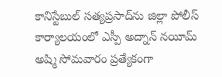కానిస్టేబుల్‌ సత్యప్రసాద్‌ను జిల్లా పోలీస్‌ కార్యాలయంలో ఎస్పీ అద్నాన్‌ నయీమ్‌ అష్మి సోమవారం ప్రత్యేకంగా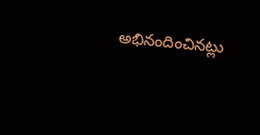అభినందించినట్లు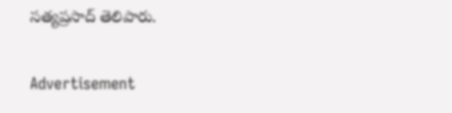సత్యప్రసాద్‌ తెలిపారు.

Advertisement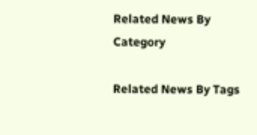Related News By Category

Related News By Tags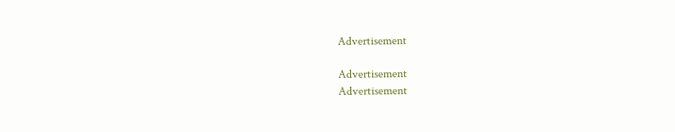Advertisement

Advertisement
Advertisement